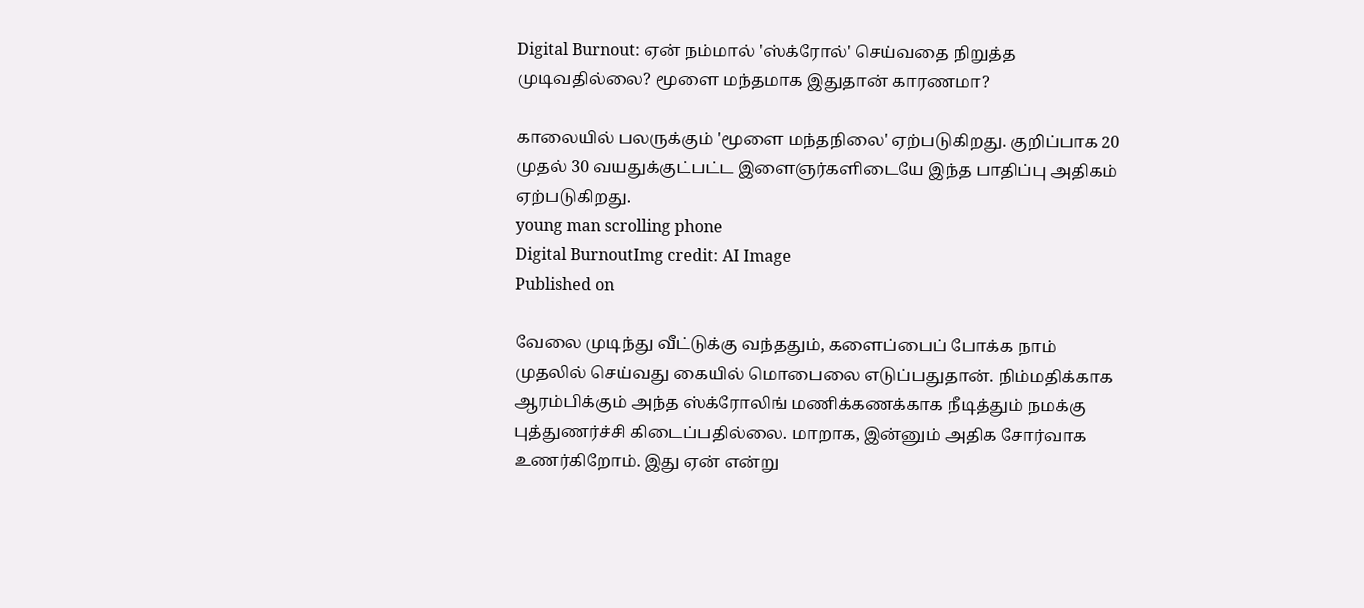Digital Burnout: ஏன் நம்மால் 'ஸ்க்ரோல்' செய்வதை நிறுத்த முடிவதில்லை? மூளை மந்தமாக இதுதான் காரணமா?

காலையில் பலருக்கும் 'மூளை மந்தநிலை' ஏற்படுகிறது. குறிப்பாக 20 முதல் 30 வயதுக்குட்பட்ட இளைஞர்களிடையே இந்த பாதிப்பு அதிகம் ஏற்படுகிறது.
young man scrolling phone
Digital BurnoutImg credit: AI Image
Published on

வேலை முடிந்து வீட்டுக்கு வந்ததும், களைப்பைப் போக்க நாம் முதலில் செய்வது கையில் மொபைலை எடுப்பதுதான். நிம்மதிக்காக ஆரம்பிக்கும் அந்த ஸ்க்ரோலிங் மணிக்கணக்காக நீடித்தும் நமக்கு புத்துணர்ச்சி கிடைப்பதில்லை. மாறாக, இன்னும் அதிக சோர்வாக உணர்கிறோம். இது ஏன் என்று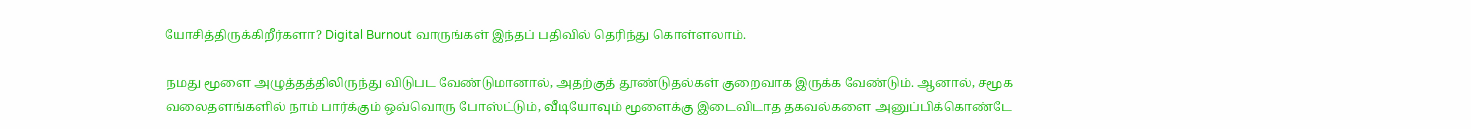யோசித்திருக்கிறீர்களா? Digital Burnout வாருங்கள் இந்தப் பதிவில் தெரிந்து கொள்ளலாம்.

நமது மூளை அழுத்தத்திலிருந்து விடுபட வேண்டுமானால், அதற்குத் தூண்டுதல்கள் குறைவாக இருக்க வேண்டும். ஆனால், சமூக வலைதளங்களில் நாம் பார்க்கும் ஒவ்வொரு போஸ்ட்டும், வீடியோவும் மூளைக்கு இடைவிடாத தகவல்களை அனுப்பிக்கொண்டே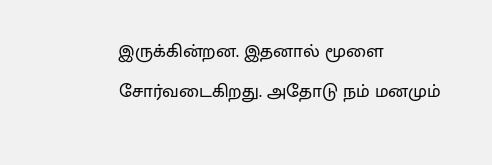இருக்கின்றன. இதனால் மூளை சோர்வடைகிறது. அதோடு நம் மனமும்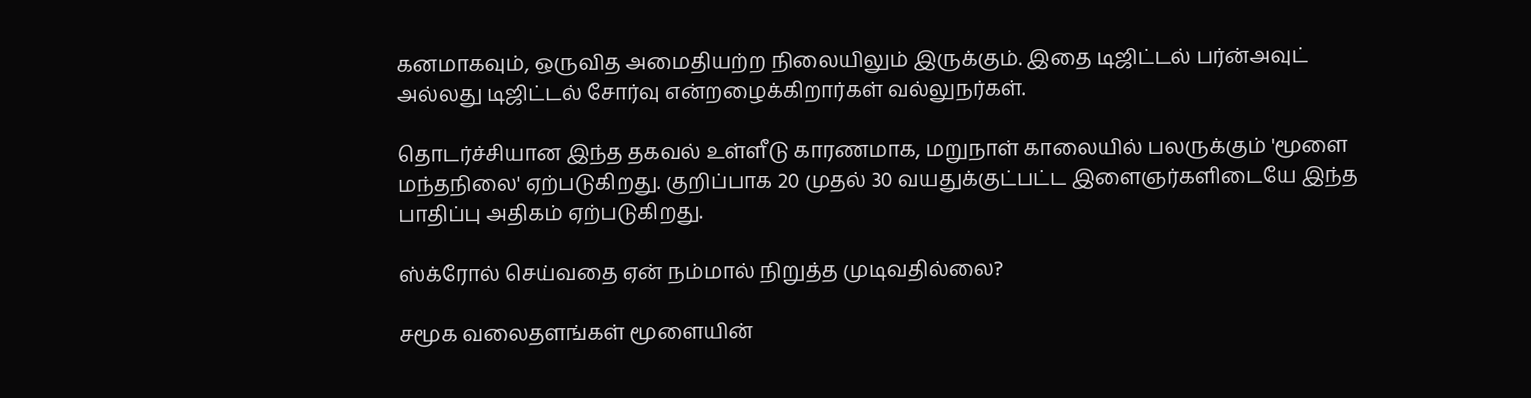கனமாகவும், ஒருவித அமைதியற்ற நிலையிலும் இருக்கும். இதை டிஜிட்டல் பர்ன்அவுட் அல்லது டிஜிட்டல் சோர்வு என்றழைக்கிறார்கள் வல்லுநர்கள்.

தொடர்ச்சியான இந்த தகவல் உள்ளீடு காரணமாக, மறுநாள் காலையில் பலருக்கும் 'மூளை மந்தநிலை' ஏற்படுகிறது. குறிப்பாக 20 முதல் 30 வயதுக்குட்பட்ட இளைஞர்களிடையே இந்த பாதிப்பு அதிகம் ஏற்படுகிறது.

ஸ்க்ரோல் செய்வதை ஏன் நம்மால் நிறுத்த முடிவதில்லை?

சமூக வலைதளங்கள் மூளையின்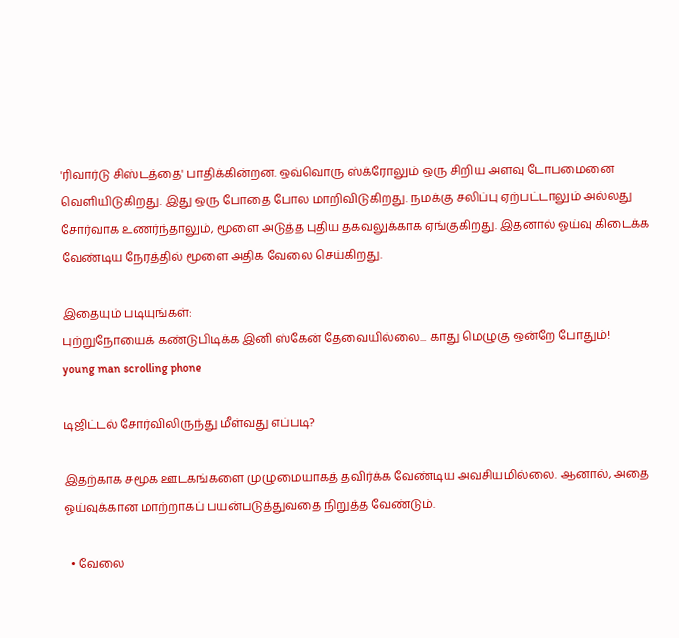'ரிவார்டு சிஸ்டத்தை' பாதிக்கின்றன. ஒவ்வொரு ஸ்க்ரோலும் ஒரு சிறிய அளவு டோபமைனை வெளியிடுகிறது. இது ஒரு போதை போல மாறிவிடுகிறது. நமக்கு சலிப்பு ஏற்பட்டாலும் அல்லது சோர்வாக உணர்ந்தாலும், மூளை அடுத்த புதிய தகவலுக்காக ஏங்குகிறது. இதனால் ஓய்வு கிடைக்க வேண்டிய நேரத்தில் மூளை அதிக வேலை செய்கிறது.

இதையும் படியுங்கள்:
புற்றுநோயைக் கண்டுபிடிக்க இனி ஸ்கேன் தேவையில்லை... காது மெழுகு ஒன்றே போதும்!
young man scrolling phone

டிஜிட்டல் சோர்விலிருந்து மீள்வது எப்படி?

இதற்காக சமூக ஊடகங்களை முழுமையாகத் தவிர்க்க வேண்டிய அவசியமில்லை. ஆனால், அதை ஓய்வுக்கான மாற்றாகப் பயன்படுத்துவதை நிறுத்த வேண்டும்.

  • வேலை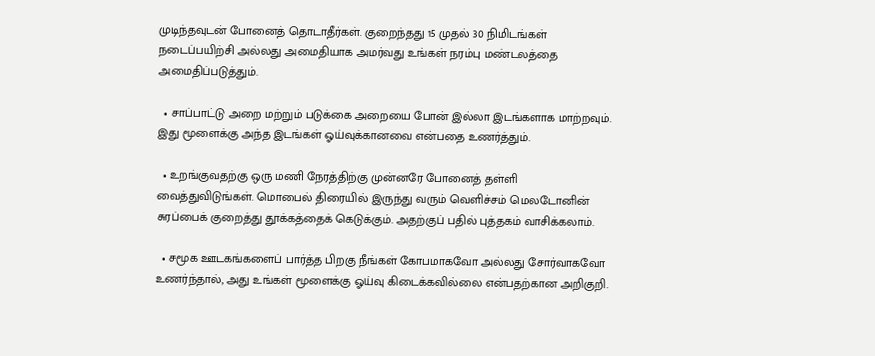முடிந்தவுடன் போனைத் தொடாதீர்கள். குறைந்தது 15 முதல் 30 நிமிடங்கள் நடைப்பயிற்சி அல்லது அமைதியாக அமர்வது உங்கள் நரம்பு மண்டலத்தை அமைதிப்படுத்தும்.

  • சாப்பாட்டு அறை மற்றும் படுக்கை அறையை போன் இல்லா இடங்களாக மாற்றவும். இது மூளைக்கு அந்த இடங்கள் ஓய்வுக்கானவை என்பதை உணர்த்தும்.

  • உறங்குவதற்கு ஒரு மணி நேரத்திற்கு முன்னரே போனைத் தள்ளி வைத்துவிடுங்கள். மொபைல் திரையில் இருந்து வரும் வெளிச்சம் மெலடோனின் சுரப்பைக் குறைத்து தூக்கத்தைக் கெடுக்கும். அதற்குப் பதில் புத்தகம் வாசிக்கலாம்.

  • சமூக ஊடகங்களைப் பார்த்த பிறகு நீங்கள் கோபமாகவோ அல்லது சோர்வாகவோ உணர்ந்தால், அது உங்கள் மூளைக்கு ஓய்வு கிடைக்கவில்லை என்பதற்கான அறிகுறி.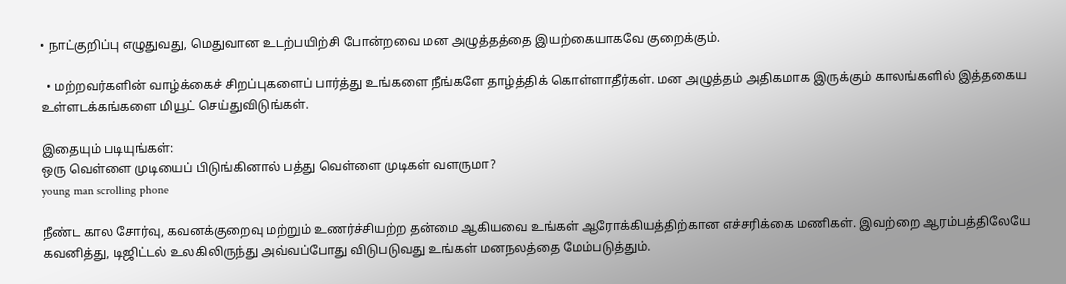• நாட்குறிப்பு எழுதுவது, மெதுவான உடற்பயிற்சி போன்றவை மன அழுத்தத்தை இயற்கையாகவே குறைக்கும்.

  • மற்றவர்களின் வாழ்க்கைச் சிறப்புகளைப் பார்த்து உங்களை நீங்களே தாழ்த்திக் கொள்ளாதீர்கள். மன அழுத்தம் அதிகமாக இருக்கும் காலங்களில் இத்தகைய உள்ளடக்கங்களை மியூட் செய்துவிடுங்கள்.

இதையும் படியுங்கள்:
ஒரு வெள்ளை முடியைப் பிடுங்கினால் பத்து வெள்ளை முடிகள் வளருமா?
young man scrolling phone

நீண்ட கால சோர்வு, கவனக்குறைவு மற்றும் உணர்ச்சியற்ற தன்மை ஆகியவை உங்கள் ஆரோக்கியத்திற்கான எச்சரிக்கை மணிகள். இவற்றை ஆரம்பத்திலேயே கவனித்து, டிஜிட்டல் உலகிலிருந்து அவ்வப்போது விடுபடுவது உங்கள் மனநலத்தை மேம்படுத்தும்.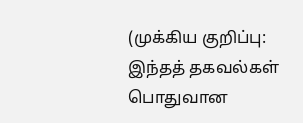(முக்கிய குறிப்பு: இந்தத் தகவல்கள் பொதுவான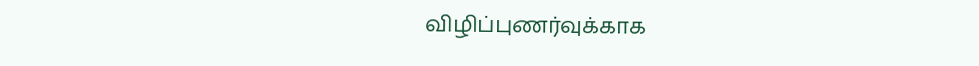விழிப்புணர்வுக்காக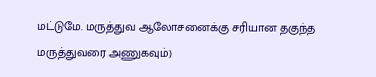மட்டுமே. மருத்துவ ஆலோசனைக்கு சரியான தகுந்த மருத்துவரை அணுகவும்)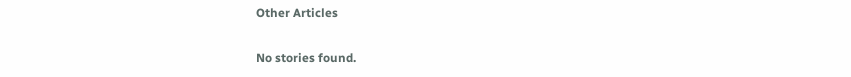Other Articles

No stories found.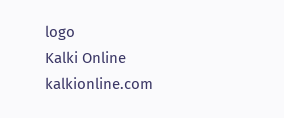logo
Kalki Online
kalkionline.com